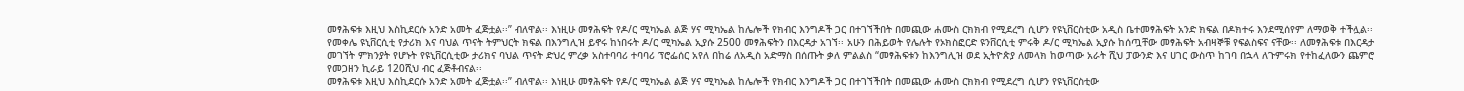መፃሕፍቱ እዚህ እስኪደርሱ አንድ አመት ፈጅቷል፡፡” ብለዋል፡፡ እነዚሁ መፃሕፍት የዶ/ር ሚካኤል ልጅ ሃና ሚካኤል ከሌሎች የክብር እንግዶች ጋር በተገኘችበት በመጪው ሐሙስ ርክክብ የሚደረግ ሲሆን የዩኒቨርስቲው አዲስ ቤተመፃሕፍት አንድ ክፍል በዶክተሩ እንደሚሰየም ለማወቅ ተችሏል፡፡
የመቀሌ ዩኒቨርሲቲ የታሪክ እና ባህል ጥናት ትምህርት ክፍል በእንግሊዝ ይኖሩ ከነበሩት ዶ/ር ሚካኤል ኢያሱ 2500 መፃሕፍትን በእርዳታ አገኘ፡፡ አሁን በሕይወት የሌሉት የኦክስፎርድ ዩንቨርሲቲ ምሩቅ ዶ/ር ሚካኤል ኢያሱ ከሰጧቸው መፃሕፍት አብዛኞቹ የፍልስፍና ናቸው፡፡ ለመፃሕፍቱ በእርዳታ መገኘት ምክንያት የሆኑት የዩኒቨርሲቲው ታሪክና ባህል ጥናት ድህረ ምረቃ አስተባባሪ ተባባሪ ፕሮፌሰር አየለ በከሬ ለአዲስ አድማስ በሰጡት ቃለ ምልልስ “መፃሕፍቱን ከእንግሊዝ ወደ ኢትዮጵያ ለመላክ ከወጣው አራት ሺህ ፓውንድ እና ሀገር ውስጥ ከገባ በኋላ ለጉምሩክ የተከፈለውን ጨምሮ የመጋዘን ኪራይ 120ሺህ ብር ፈጅቶብናል፡፡
መፃሕፍቱ እዚህ እስኪደርሱ አንድ አመት ፈጅቷል፡፡” ብለዋል፡፡ እነዚሁ መፃሕፍት የዶ/ር ሚካኤል ልጅ ሃና ሚካኤል ከሌሎች የክብር እንግዶች ጋር በተገኘችበት በመጪው ሐሙስ ርክክብ የሚደረግ ሲሆን የዩኒቨርስቲው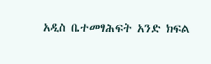አዲስ ቤተመፃሕፍት አንድ ክፍል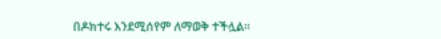በዶክተሩ እንደሚሰየም ለማወቅ ተችሏል፡፡